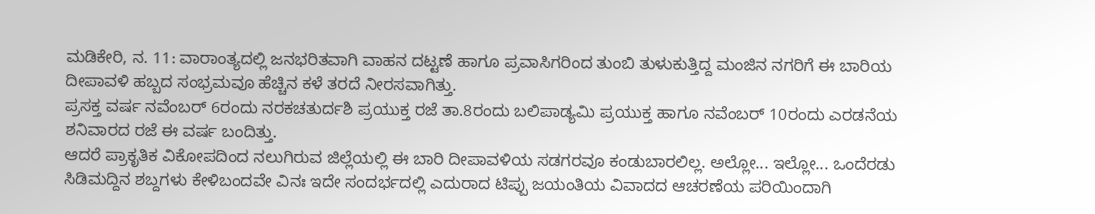ಮಡಿಕೇರಿ, ನ. 11: ವಾರಾಂತ್ಯದಲ್ಲಿ ಜನಭರಿತವಾಗಿ ವಾಹನ ದಟ್ಟಣೆ ಹಾಗೂ ಪ್ರವಾಸಿಗರಿಂದ ತುಂಬಿ ತುಳುಕುತ್ತಿದ್ದ ಮಂಜಿನ ನಗರಿಗೆ ಈ ಬಾರಿಯ ದೀಪಾವಳಿ ಹಬ್ಬದ ಸಂಭ್ರಮವೂ ಹೆಚ್ಚಿನ ಕಳೆ ತರದೆ ನೀರಸವಾಗಿತ್ತು.
ಪ್ರಸಕ್ತ ವರ್ಷ ನವೆಂಬರ್ 6ರಂದು ನರಕಚತುರ್ದಶಿ ಪ್ರಯುಕ್ತ ರಜೆ ತಾ.8ರಂದು ಬಲಿಪಾಡ್ಯಮಿ ಪ್ರಯುಕ್ತ ಹಾಗೂ ನವೆಂಬರ್ 10ರಂದು ಎರಡನೆಯ ಶನಿವಾರದ ರಜೆ ಈ ವರ್ಷ ಬಂದಿತ್ತು.
ಆದರೆ ಪ್ರಾಕೃತಿಕ ವಿಕೋಪದಿಂದ ನಲುಗಿರುವ ಜಿಲ್ಲೆಯಲ್ಲಿ ಈ ಬಾರಿ ದೀಪಾವಳಿಯ ಸಡಗರವೂ ಕಂಡುಬಾರಲಿಲ್ಲ. ಅಲ್ಲೋ... ಇಲ್ಲೋ... ಒಂದೆರಡು ಸಿಡಿಮದ್ದಿನ ಶಬ್ದಗಳು ಕೇಳಿಬಂದವೇ ವಿನಃ ಇದೇ ಸಂದರ್ಭದಲ್ಲಿ ಎದುರಾದ ಟಿಪ್ಪು ಜಯಂತಿಯ ವಿವಾದದ ಆಚರಣೆಯ ಪರಿಯಿಂದಾಗಿ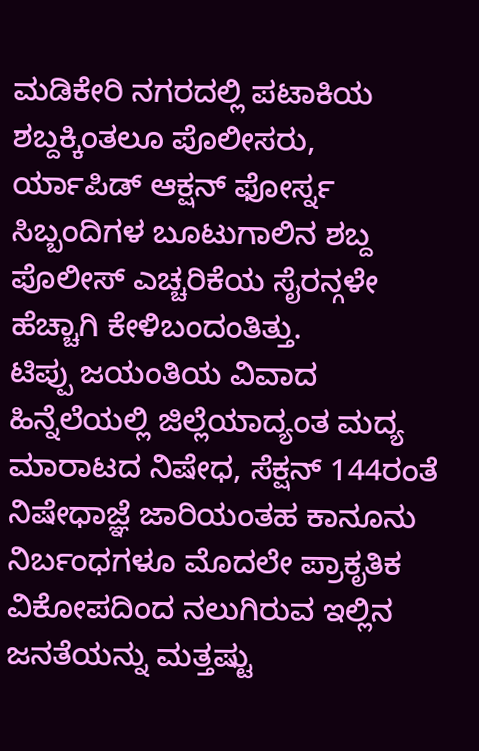ಮಡಿಕೇರಿ ನಗರದಲ್ಲಿ ಪಟಾಕಿಯ ಶಬ್ದಕ್ಕಿಂತಲೂ ಪೊಲೀಸರು, ರ್ಯಾಪಿಡ್ ಆಕ್ಷನ್ ಫೋರ್ಸ್ನ ಸಿಬ್ಬಂದಿಗಳ ಬೂಟುಗಾಲಿನ ಶಬ್ದ ಪೊಲೀಸ್ ಎಚ್ಚರಿಕೆಯ ಸೈರನ್ಗಳೇ ಹೆಚ್ಚಾಗಿ ಕೇಳಿಬಂದಂತಿತ್ತು.
ಟಿಪ್ಪು ಜಯಂತಿಯ ವಿವಾದ ಹಿನ್ನೆಲೆಯಲ್ಲಿ ಜಿಲ್ಲೆಯಾದ್ಯಂತ ಮದ್ಯ ಮಾರಾಟದ ನಿಷೇಧ, ಸೆಕ್ಷನ್ 144ರಂತೆ ನಿಷೇಧಾಜ್ಞೆ ಜಾರಿಯಂತಹ ಕಾನೂನು ನಿರ್ಬಂಧಗಳೂ ಮೊದಲೇ ಪ್ರಾಕೃತಿಕ ವಿಕೋಪದಿಂದ ನಲುಗಿರುವ ಇಲ್ಲಿನ ಜನತೆಯನ್ನು ಮತ್ತಷ್ಟು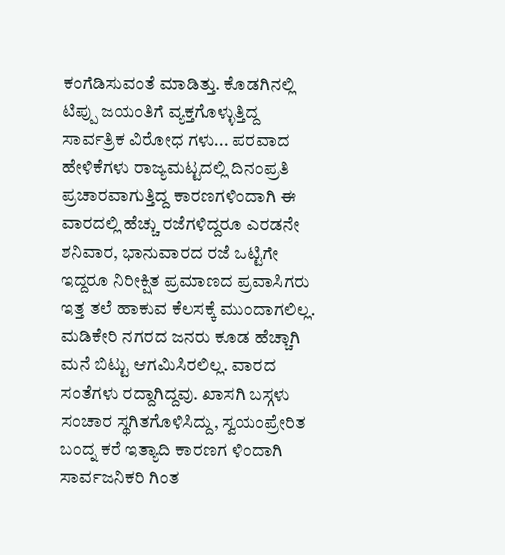ಕಂಗೆಡಿಸುವಂತೆ ಮಾಡಿತ್ತು. ಕೊಡಗಿನಲ್ಲಿ ಟಿಪ್ಪು ಜಯಂತಿಗೆ ವ್ಯಕ್ತಗೊಳ್ಳುತ್ತಿದ್ದ ಸಾರ್ವತ್ರಿಕ ವಿರೋಧ ಗಳು... ಪರವಾದ ಹೇಳಿಕೆಗಳು ರಾಜ್ಯಮಟ್ಟದಲ್ಲಿ ದಿನಂಪ್ರತಿ ಪ್ರಚಾರವಾಗುತ್ತಿದ್ದ ಕಾರಣಗಳಿಂದಾಗಿ ಈ ವಾರದಲ್ಲಿ ಹೆಚ್ಚು ರಜೆಗಳಿದ್ದರೂ ಎರಡನೇ ಶನಿವಾರ, ಭಾನುವಾರದ ರಜೆ ಒಟ್ಟಿಗೇ ಇದ್ದರೂ ನಿರೀಕ್ಷಿತ ಪ್ರಮಾಣದ ಪ್ರವಾಸಿಗರು ಇತ್ತ ತಲೆ ಹಾಕುವ ಕೆಲಸಕ್ಕೆ ಮುಂದಾಗಲಿಲ್ಲ. ಮಡಿಕೇರಿ ನಗರದ ಜನರು ಕೂಡ ಹೆಚ್ಚಾಗಿ ಮನೆ ಬಿಟ್ಟು ಆಗಮಿಸಿರಲಿಲ್ಲ. ವಾರದ ಸಂತೆಗಳು ರದ್ದಾಗಿದ್ದವು. ಖಾಸಗಿ ಬಸ್ಗಳು ಸಂಚಾರ ಸ್ಥಗಿತಗೊಳಿಸಿದ್ದು, ಸ್ವಯಂಪ್ರೇರಿತ ಬಂದ್ನ ಕರೆ ಇತ್ಯಾದಿ ಕಾರಣಗ ಳಿಂದಾಗಿ ಸಾರ್ವಜನಿಕರಿ ಗಿಂತ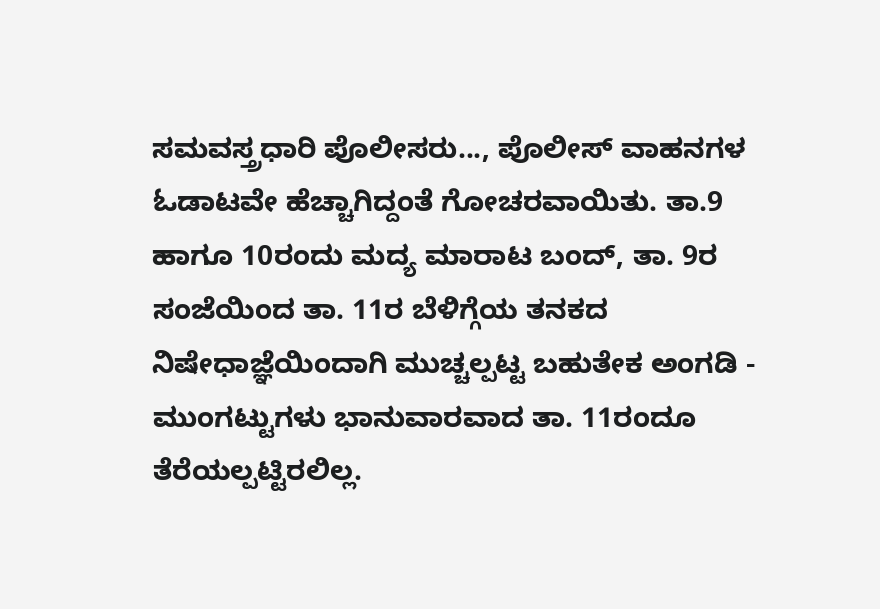ಸಮವಸ್ತ್ರಧಾರಿ ಪೊಲೀಸರು..., ಪೊಲೀಸ್ ವಾಹನಗಳ ಓಡಾಟವೇ ಹೆಚ್ಚಾಗಿದ್ದಂತೆ ಗೋಚರವಾಯಿತು. ತಾ.9 ಹಾಗೂ 10ರಂದು ಮದ್ಯ ಮಾರಾಟ ಬಂದ್, ತಾ. 9ರ ಸಂಜೆಯಿಂದ ತಾ. 11ರ ಬೆಳಿಗ್ಗೆಯ ತನಕದ ನಿಷೇಧಾಜ್ಞೆಯಿಂದಾಗಿ ಮುಚ್ಚಲ್ಪಟ್ಟ ಬಹುತೇಕ ಅಂಗಡಿ - ಮುಂಗಟ್ಟುಗಳು ಭಾನುವಾರವಾದ ತಾ. 11ರಂದೂ ತೆರೆಯಲ್ಪಟ್ಟಿರಲಿಲ್ಲ.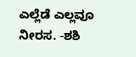ಎಲ್ಲೆಡೆ ಎಲ್ಲವೂ ನೀರಸ. -ಶಶಿ